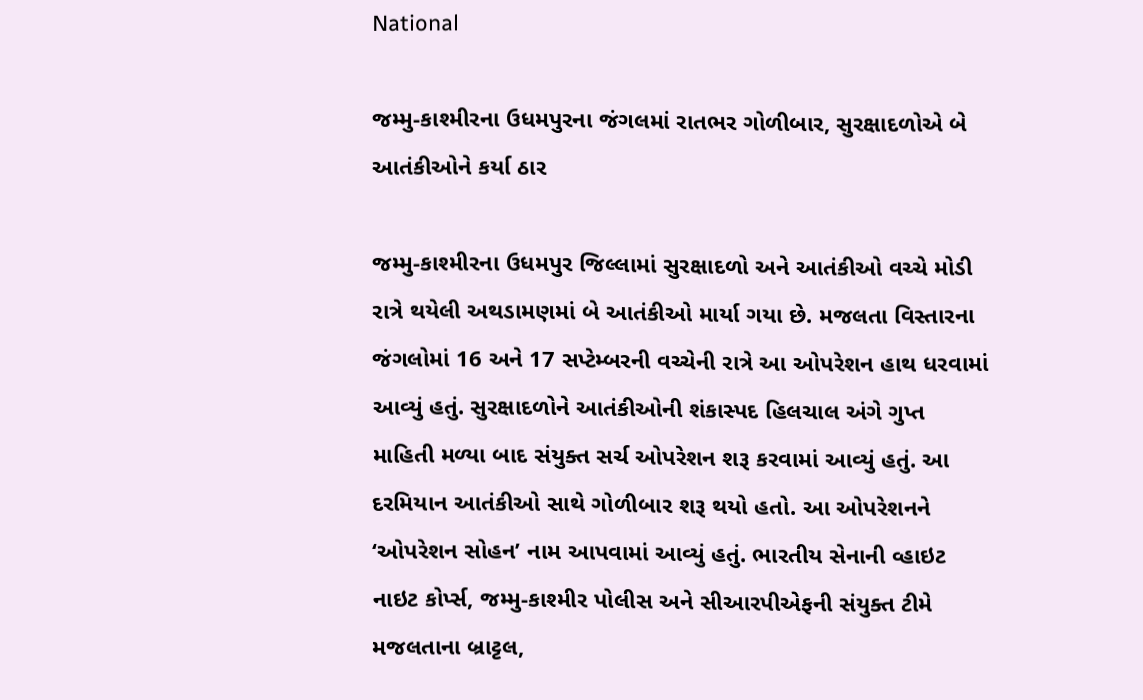National

જમ્મુ-કાશ્મીરના ઉધમપુરના જંગલમાં રાતભર ગોળીબાર, સુરક્ષાદળોએ બે આતંકીઓને કર્યા ઠાર

જમ્મુ-કાશ્મીરના ઉધમપુર જિલ્લામાં સુરક્ષાદળો અને આતંકીઓ વચ્ચે મોડી રાત્રે થયેલી અથડામણમાં બે આતંકીઓ માર્યા ગયા છે. મજલતા વિસ્તારના જંગલોમાં 16 અને 17 સપ્ટેમ્બરની વચ્ચેની રાત્રે આ ઓપરેશન હાથ ધરવામાં આવ્યું હતું. સુરક્ષાદળોને આતંકીઓની શંકાસ્પદ હિલચાલ અંગે ગુપ્ત માહિતી મળ્યા બાદ સંયુક્ત સર્ચ ઓપરેશન શરૂ કરવામાં આવ્યું હતું. આ દરમિયાન આતંકીઓ સાથે ગોળીબાર શરૂ થયો હતો. આ ઓપરેશનને ‘ઓપરેશન સોહન’ નામ આપવામાં આવ્યું હતું. ભારતીય સેનાની વ્હાઇટ નાઇટ કોર્પ્સ, જમ્મુ-કાશ્મીર પોલીસ અને સીઆરપીએફની સંયુક્ત ટીમે મજલતાના બ્રાટ્ટલ,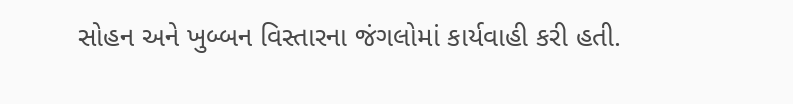સોહન અને ખુબ્બન વિસ્તારના જંગલોમાં કાર્યવાહી કરી હતી.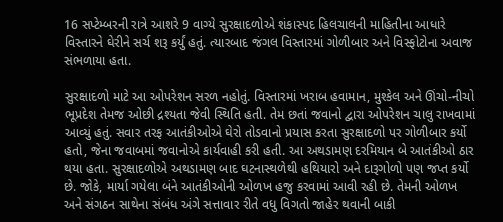16 સપ્ટેમ્બરની રાત્રે આશરે 9 વાગ્યે સુરક્ષાદળોએ શંકાસ્પદ હિલચાલની માહિતીના આધારે વિસ્તારને ઘેરીને સર્ચ શરૂ કર્યું હતું. ત્યારબાદ જંગલ વિસ્તારમાં ગોળીબાર અને વિસ્ફોટોના અવાજ સંભળાયા હતા.

સુરક્ષાદળો માટે આ ઓપરેશન સરળ નહોતું. વિસ્તારમાં ખરાબ હવામાન, મુશ્કેલ અને ઊંચો-નીચો ભૂપ્રદેશ તેમજ ઓછી દ્રશ્યતા જેવી સ્થિતિ હતી. તેમ છતાં જવાનો દ્વારા ઓપરેશન ચાલુ રાખવામાં આવ્યું હતું. સવાર તરફ આતંકીઓએ ઘેરો તોડવાનો પ્રયાસ કરતા સુરક્ષાદળો પર ગોળીબાર કર્યો હતો, જેના જવાબમાં જવાનોએ કાર્યવાહી કરી હતી. આ અથડામણ દરમિયાન બે આતંકીઓ ઠાર થયા હતા. સુરક્ષાદળોએ અથડામણ બાદ ઘટનાસ્થળેથી હથિયારો અને દારૂગોળો પણ જપ્ત કર્યો છે. જોકે, માર્યા ગયેલા બંને આતંકીઓની ઓળખ હજુ કરવામાં આવી રહી છે. તેમની ઓળખ અને સંગઠન સાથેના સંબંધ અંગે સત્તાવાર રીતે વધુ વિગતો જાહેર થવાની બાકી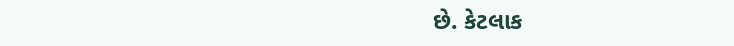છે. કેટલાક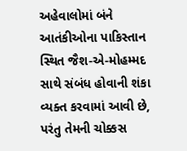અહેવાલોમાં બંને આતંકીઓના પાકિસ્તાન સ્થિત જૈશ-એ-મોહમ્મદ સાથે સંબંધ હોવાની શંકા વ્યક્ત કરવામાં આવી છે, પરંતુ તેમની ચોક્કસ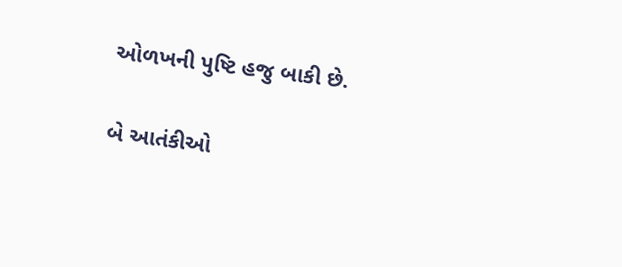ઓળખની પુષ્ટિ હજુ બાકી છે.

બે આતંકીઓ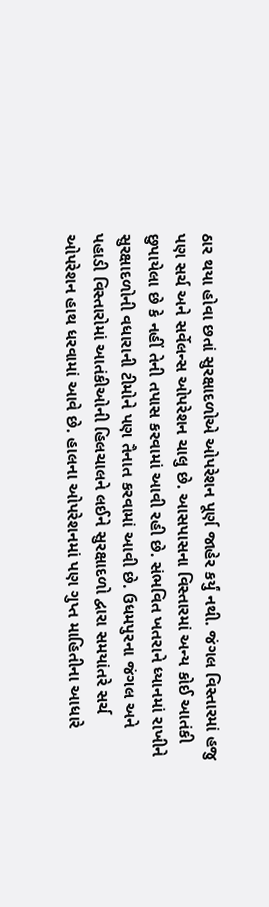ઠાર થયા હોવા છતાં સુરક્ષાદળોએ ઓપરેશન પૂર્ણ જાહેર કર્યું નથી. જંગલ વિસ્તારમાં હજુ પણ સર્ચ અને સર્વેલન્સ ઓપરેશન ચાલુ છે. આસપાસના વિસ્તારમાં અન્ય કોઈ આતંકી છુપાયેલા છે કે નહીં તેની તપાસ કરવામાં આવી રહી છે. સંભવિત ખતરાને ધ્યાનમાં રાખીને સુરક્ષાદળોની વધારાની ટીમોને પણ તૈનાત કરવામાં આવી છે. ઉધમપુરના જંગલ અને પહાડી વિસ્તારોમાં આતંકીઓની હિલચાલને લઈને સુરક્ષાદળો દ્વારા સમયાંતરે સર્ચ ઓપરેશન હાથ ધરવામાં આવે છે. હાલના ઓપરેશનમાં પણ ગુપ્ત માહિતીના આધારે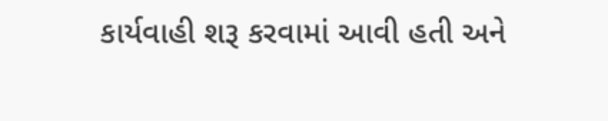કાર્યવાહી શરૂ કરવામાં આવી હતી અને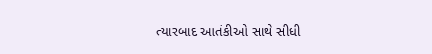ત્યારબાદ આતંકીઓ સાથે સીધી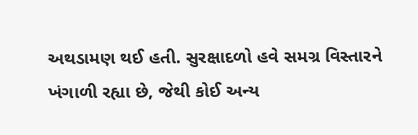અથડામણ થઈ હતી. સુરક્ષાદળો હવે સમગ્ર વિસ્તારને ખંગાળી રહ્યા છે, જેથી કોઈ અન્ય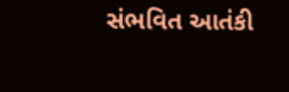સંભવિત આતંકી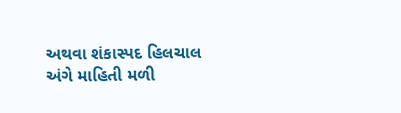અથવા શંકાસ્પદ હિલચાલ અંગે માહિતી મળી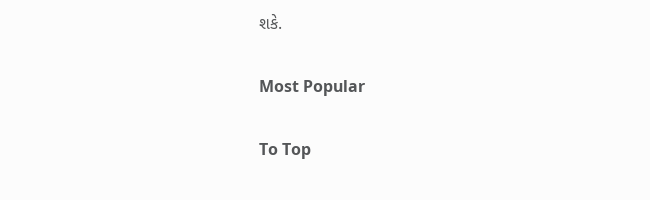શકે.

Most Popular

To Top